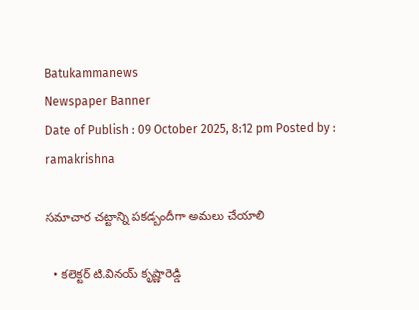Batukammanews
Newspaper Banner
Date of Publish : 09 October 2025, 8:12 pm Posted by : ramakrishna

సమాచార చట్టాన్ని పకడ్బందీగా అమలు చేయాలి

  • కలెక్టర్ టి.వినయ్ కృష్ణారెడ్డి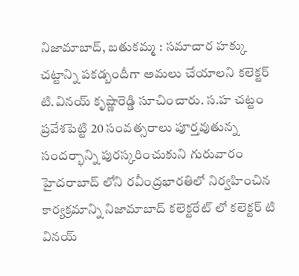నిజామాబాద్, బతుకమ్మ : సమాచార హక్కు చట్టాన్ని పకడ్బందీగా అమలు చేయాలని కలెక్టర్ టి.వినయ్ కృష్ణారెడ్డి సూచించారు. స.హ చట్టం ప్రవేశపెట్టి 20 సంవత్సరాలు పూర్తవుతున్న సందర్భాన్ని పురస్కరించుకుని గురువారం హైదరాబాద్ లోని రవీంద్రభారతిలో నిర్వహించిన కార్యక్రమాన్ని నిజామాబాద్ కలెక్టరేట్ లో కలెక్టర్ టి వినయ్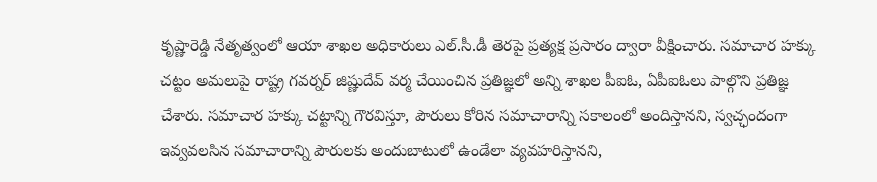కృష్ణారెడ్డి నేతృత్వంలో ఆయా శాఖల అధికారులు ఎల్.సీ.డీ తెరపై ప్రత్యక్ష ప్రసారం ద్వారా వీక్షించారు. సమాచార హక్కు చట్టం అమలుపై రాష్ట్ర గవర్నర్ జిష్ణుదేవ్ వర్మ చేయించిన ప్రతిజ్ఞలో అన్ని శాఖల పీఐఓ, ఏపీఐఓలు పాల్గొని ప్రతిజ్ఞ చేశారు. సమాచార హక్కు చట్టాన్ని గౌరవిస్తూ, పౌరులు కోరిన సమాచారాన్ని సకాలంలో అందిస్తానని, స్వచ్ఛందంగా ఇవ్వవలసిన సమాచారాన్ని పౌరులకు అందుబాటులో ఉండేలా వ్యవహరిస్తానని,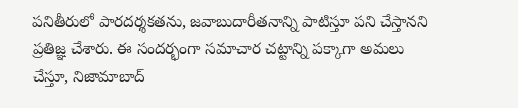పనితీరులో పారదర్శకతను, జవాబుదారీతనాన్ని పాటిస్తూ పని చేస్తానని ప్రతిజ్ఞ చేశారు. ఈ సందర్భంగా సమాచార చట్టాన్ని పక్కాగా అమలు చేస్తూ, నిజామాబాద్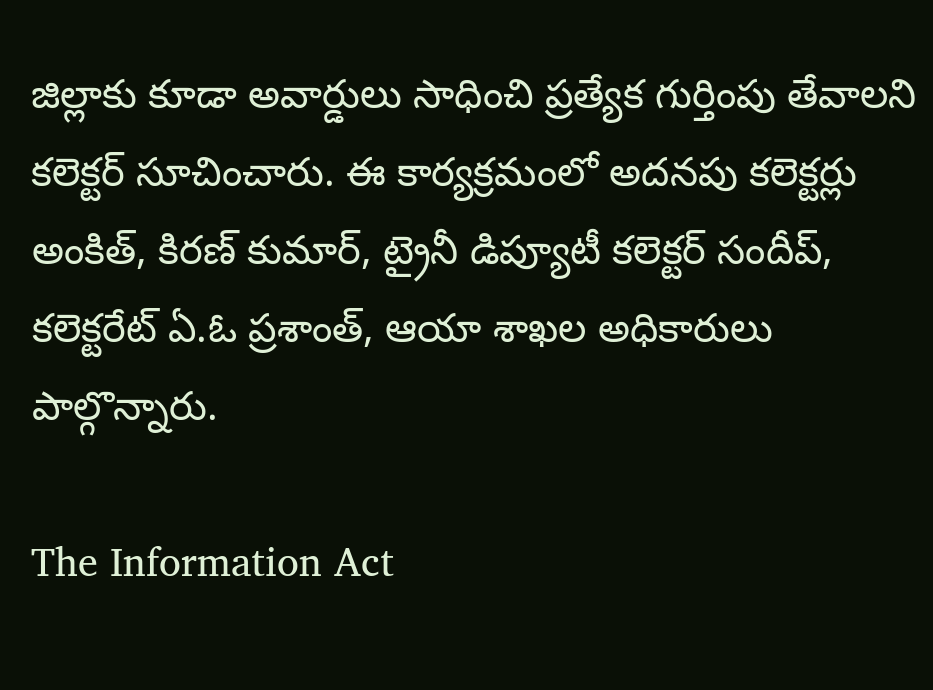జిల్లాకు కూడా అవార్డులు సాధించి ప్రత్యేక గుర్తింపు తేవాలని కలెక్టర్ సూచించారు. ఈ కార్యక్రమంలో అదనపు కలెక్టర్లు అంకిత్, కిరణ్ కుమార్, ట్రైనీ డిప్యూటీ కలెక్టర్ సందీప్, కలెక్టరేట్ ఏ.ఓ ప్రశాంత్, ఆయా శాఖల అధికారులు పాల్గొన్నారు.

The Information Act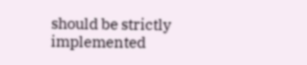should be strictly implemented